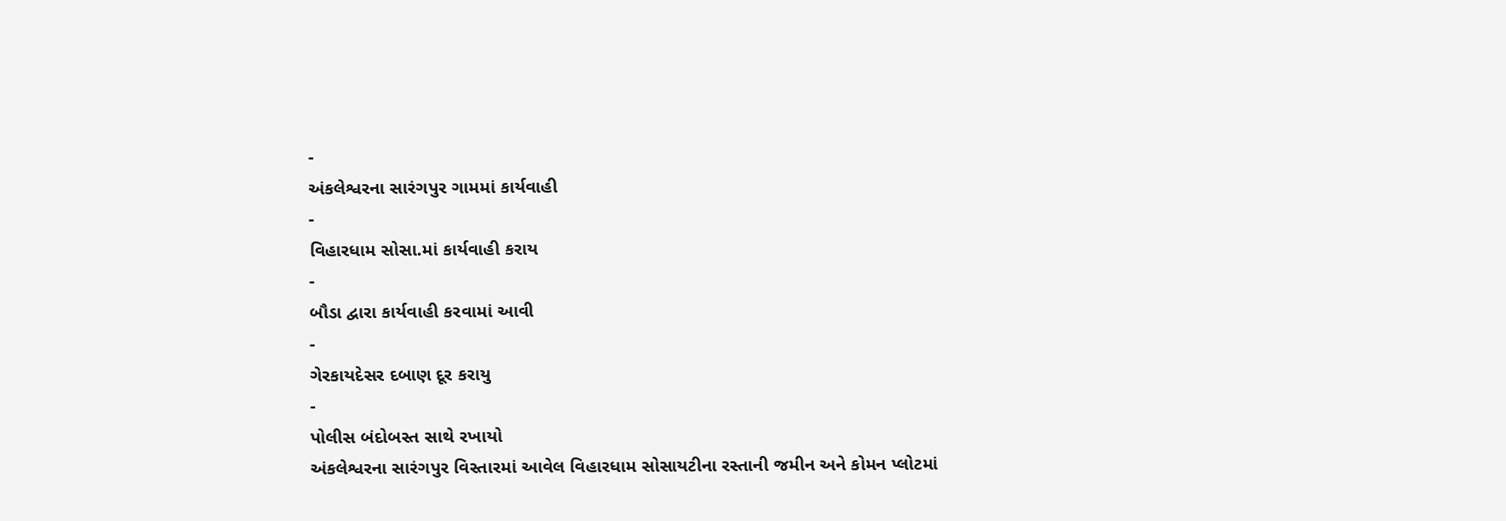-
અંકલેશ્વરના સારંગપુર ગામમાં કાર્યવાહી
-
વિહારધામ સોસા.માં કાર્યવાહી કરાય
-
બૌડા દ્વારા કાર્યવાહી કરવામાં આવી
-
ગેરકાયદેસર દબાણ દૂર કરાયુ
-
પોલીસ બંદોબસ્ત સાથે રખાયો
અંકલેશ્વરના સારંગપુર વિસ્તારમાં આવેલ વિહારધામ સોસાયટીના રસ્તાની જમીન અને કોમન પ્લોટમાં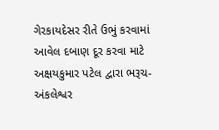ગેરકાયદેસર રીતે ઉભું કરવામાં આવેલ દબાણ દૂર કરવા માટે અક્ષયકુમાર પટેલ દ્વારા ભરૂચ-અંકલેશ્વર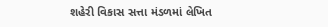શહેરી વિકાસ સત્તા મંડળમાં લેખિત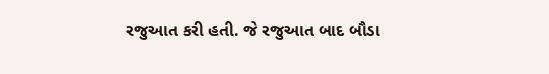રજુઆત કરી હતી. જે રજુઆત બાદ બૌડા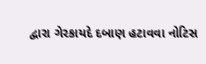દ્વારા ગેરકાયદે દબાણ હટાવવા નોટિસ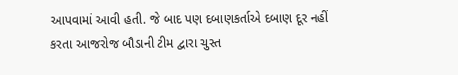આપવામાં આવી હતી. જે બાદ પણ દબાણકર્તાએ દબાણ દૂર નહીં કરતા આજરોજ બૌડાની ટીમ દ્વારા ચુસ્ત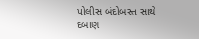પોલીસ બંદોબસ્ત સાથે દબાણ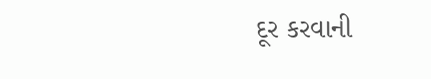દૂર કરવાની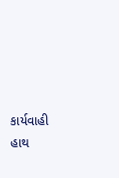કાર્યવાહી હાથ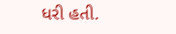ધરી હતી.